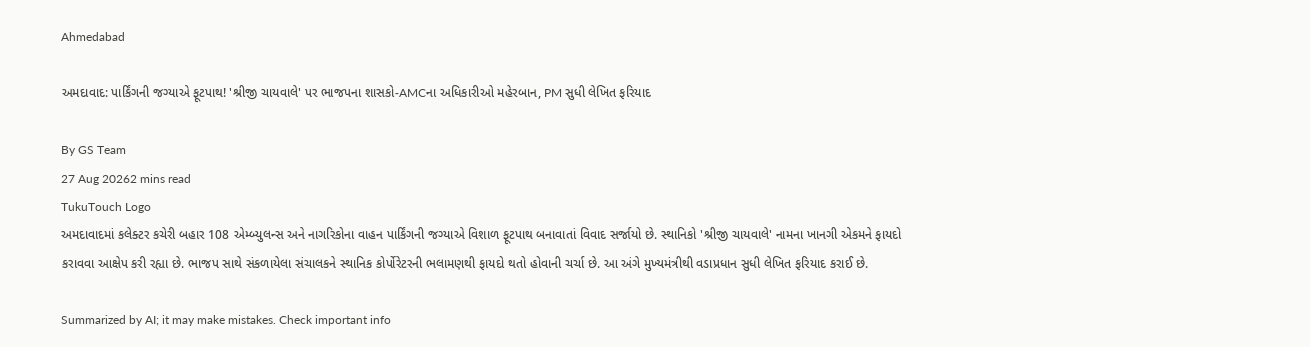Ahmedabad

અમદાવાદ: પાર્કિંગની જગ્યાએ ફૂટપાથ! 'શ્રીજી ચાયવાલે' પર ભાજપના શાસકો-AMCના અધિકારીઓ મહેરબાન, PM સુધી લેખિત ફરિયાદ

By GS Team
27 Aug 20262 mins read
TukuTouch Logo
અમદાવાદમાં કલેક્ટર કચેરી બહાર 108 એમ્બ્યુલન્સ અને નાગરિકોના વાહન પાર્કિંગની જગ્યાએ વિશાળ ફૂટપાથ બનાવાતાં વિવાદ સર્જાયો છે. સ્થાનિકો 'શ્રીજી ચાયવાલે' નામના ખાનગી એકમને ફાયદો કરાવવા આક્ષેપ કરી રહ્યા છે. ભાજપ સાથે સંકળાયેલા સંચાલકને સ્થાનિક કોર્પોરેટરની ભલામણથી ફાયદો થતો હોવાની ચર્ચા છે. આ અંગે મુખ્યમંત્રીથી વડાપ્રધાન સુધી લેખિત ફરિયાદ કરાઈ છે.

Summarized by AI; it may make mistakes. Check important info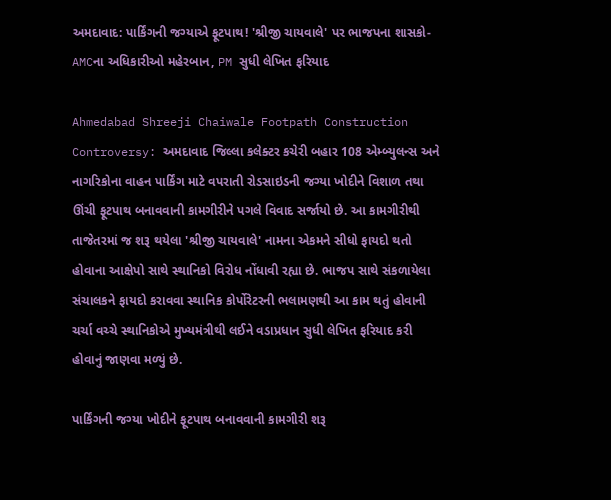અમદાવાદ: પાર્કિંગની જગ્યાએ ફૂટપાથ! 'શ્રીજી ચાયવાલે' પર ભાજપના શાસકો-AMCના અધિકારીઓ મહેરબાન, PM સુધી લેખિત ફરિયાદ

Ahmedabad Shreeji Chaiwale Footpath Construction Controversy: અમદાવાદ જિલ્લા કલેક્ટર કચેરી બહાર 108 એમ્બ્યુલન્સ અને નાગરિકોના વાહન પાર્કિંગ માટે વપરાતી રોડસાઇડની જગ્યા ખોદીને વિશાળ તથા ઊંચી ફૂટપાથ બનાવવાની કામગીરીને પગલે વિવાદ સર્જાયો છે. આ કામગીરીથી તાજેતરમાં જ શરૂ થયેલા 'શ્રીજી ચાયવાલે' નામના એકમને સીધો ફાયદો થતો હોવાના આક્ષેપો સાથે સ્થાનિકો વિરોધ નોંધાવી રહ્યા છે. ભાજપ સાથે સંકળાયેલા સંચાલકને ફાયદો કરાવવા સ્થાનિક કોર્પોરેટરની ભલામણથી આ કામ થતું હોવાની ચર્ચા વચ્ચે સ્થાનિકોએ મુખ્યમંત્રીથી લઈને વડાપ્રધાન સુધી લેખિત ફરિયાદ કરી હોવાનું જાણવા મળ્યું છે.

પાર્કિંગની જગ્યા ખોદીને ફૂટપાથ બનાવવાની કામગીરી શરૂ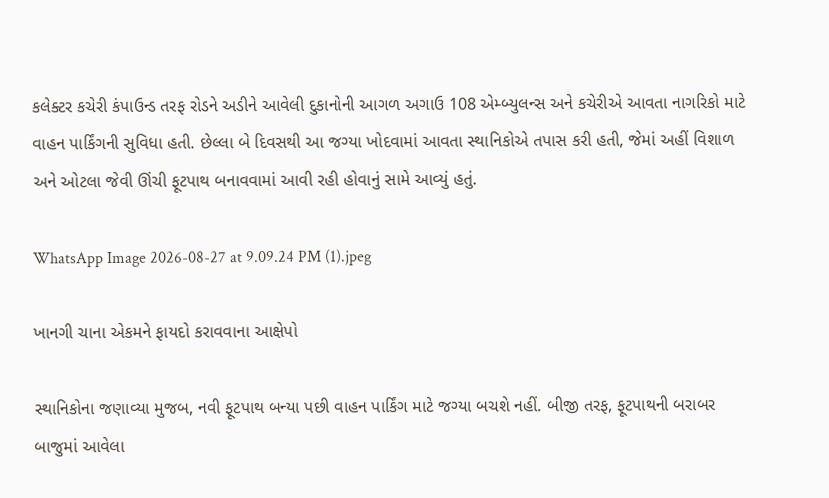કલેક્ટર કચેરી કંપાઉન્ડ તરફ રોડને અડીને આવેલી દુકાનોની આગળ અગાઉ 108 એમ્બ્યુલન્સ અને કચેરીએ આવતા નાગરિકો માટે વાહન પાર્કિંગની સુવિધા હતી. છેલ્લા બે દિવસથી આ જગ્યા ખોદવામાં આવતા સ્થાનિકોએ તપાસ કરી હતી, જેમાં અહીં વિશાળ અને ઓટલા જેવી ઊંચી ફૂટપાથ બનાવવામાં આવી રહી હોવાનું સામે આવ્યું હતું.

WhatsApp Image 2026-08-27 at 9.09.24 PM (1).jpeg

ખાનગી ચાના એકમને ફાયદો કરાવવાના આક્ષેપો

સ્થાનિકોના જણાવ્યા મુજબ, નવી ફૂટપાથ બન્યા પછી વાહન પાર્કિંગ માટે જગ્યા બચશે નહીં. બીજી તરફ, ફૂટપાથની બરાબર બાજુમાં આવેલા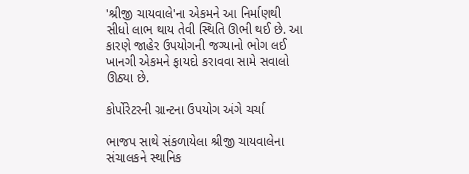'શ્રીજી ચાયવાલે'ના એકમને આ નિર્માણથી સીધો લાભ થાય તેવી સ્થિતિ ઊભી થઈ છે. આ કારણે જાહેર ઉપયોગની જગ્યાનો ભોગ લઈ ખાનગી એકમને ફાયદો કરાવવા સામે સવાલો ઊઠ્યા છે.

કોર્પોરેટરની ગ્રાન્ટના ઉપયોગ અંગે ચર્ચા

ભાજપ સાથે સંકળાયેલા શ્રીજી ચાયવાલેના સંચાલકને સ્થાનિક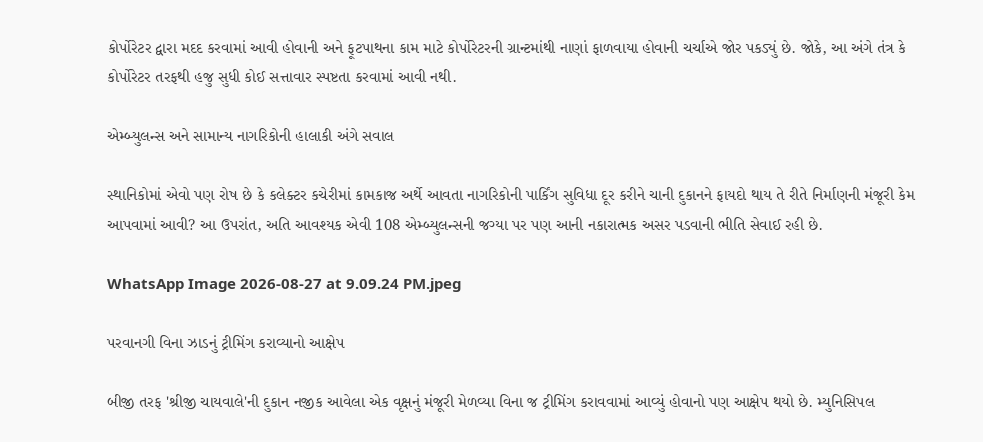કોર્પોરેટર દ્વારા મદદ કરવામાં આવી હોવાની અને ફૂટપાથના કામ માટે કોર્પોરેટરની ગ્રાન્ટમાંથી નાણાં ફાળવાયા હોવાની ચર્ચાએ જોર પકડ્યું છે. જોકે, આ અંગે તંત્ર કે કોર્પોરેટર તરફથી હજુ સુધી કોઈ સત્તાવાર સ્પષ્ટતા કરવામાં આવી નથી.

એમ્બ્યુલન્સ અને સામાન્ય નાગરિકોની હાલાકી અંગે સવાલ

સ્થાનિકોમાં એવો પણ રોષ છે કે કલેક્ટર કચેરીમાં કામકાજ અર્થે આવતા નાગરિકોની પાર્કિંગ સુવિધા દૂર કરીને ચાની દુકાનને ફાયદો થાય તે રીતે નિર્માણની મંજૂરી કેમ આપવામાં આવી? આ ઉપરાંત, અતિ આવશ્યક એવી 108 એમ્બ્યુલન્સની જગ્યા પર પણ આની નકારાત્મક અસર પડવાની ભીતિ સેવાઈ રહી છે.

WhatsApp Image 2026-08-27 at 9.09.24 PM.jpeg

પરવાનગી વિના ઝાડનું ટ્રીમિંગ કરાવ્યાનો આક્ષેપ

બીજી તરફ 'શ્રીજી ચાયવાલે'ની દુકાન નજીક આવેલા એક વૃક્ષનું મંજૂરી મેળવ્યા વિના જ ટ્રીમિંગ કરાવવામાં આવ્યું હોવાનો પણ આક્ષેપ થયો છે. મ્યુનિસિપલ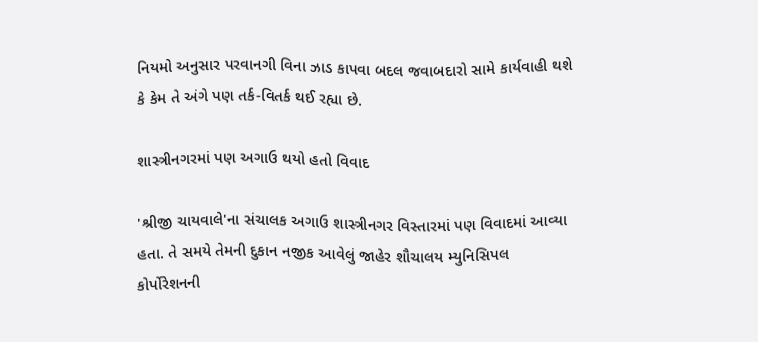નિયમો અનુસાર પરવાનગી વિના ઝાડ કાપવા બદલ જવાબદારો સામે કાર્યવાહી થશે કે કેમ તે અંગે પણ તર્ક-વિતર્ક થઈ રહ્યા છે.

શાસ્ત્રીનગરમાં પણ અગાઉ થયો હતો વિવાદ

'શ્રીજી ચાયવાલે'ના સંચાલક અગાઉ શાસ્ત્રીનગર વિસ્તારમાં પણ વિવાદમાં આવ્યા હતા. તે સમયે તેમની દુકાન નજીક આવેલું જાહેર શૌચાલય મ્યુનિસિપલ કોર્પોરેશનની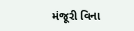મંજૂરી વિના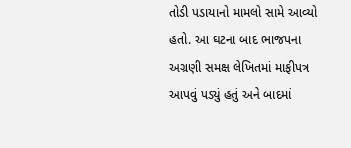તોડી પડાયાનો મામલો સામે આવ્યો હતો. આ ઘટના બાદ ભાજપના અગ્રણી સમક્ષ લેખિતમાં માફીપત્ર આપવું પડ્યું હતું અને બાદમાં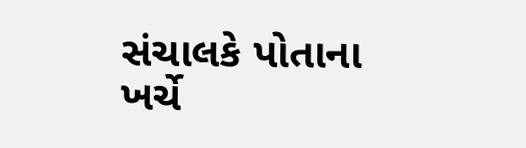સંચાલકે પોતાના ખર્ચે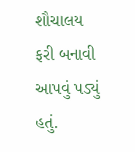શૌચાલય ફરી બનાવી આપવું પડ્યું હતું.